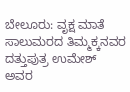ಬೇಲೂರು: ವೃಕ್ಷ ಮಾತೆ ಸಾಲುಮರದ ತಿಮ್ಮಕ್ಕನವರ ದತ್ತುಪುತ್ರ ಉಮೇಶ್ ಅವರ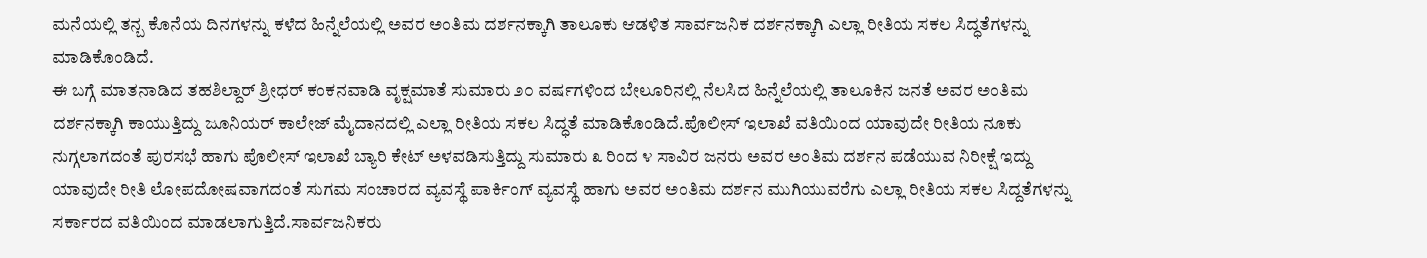ಮನೆಯಲ್ಲಿ ತನ್ಬ ಕೊನೆಯ ದಿನಗಳನ್ನು ಕಳೆದ ಹಿನ್ನೆಲೆಯಲ್ಲಿ ಅವರ ಅಂತಿಮ ದರ್ಶನಕ್ಕಾಗಿ ತಾಲೂಕು ಆಡಳಿತ ಸಾರ್ವಜನಿಕ ದರ್ಶನಕ್ಕಾಗಿ ಎಲ್ಲಾ ರೀತಿಯ ಸಕಲ ಸಿದ್ಧತೆಗಳನ್ನು ಮಾಡಿಕೊಂಡಿದೆ.
ಈ ಬಗ್ಗೆ ಮಾತನಾಡಿದ ತಹಶಿಲ್ದಾರ್ ಶ್ರೀಧರ್ ಕಂಕನವಾಡಿ ವೃಕ್ಷಮಾತೆ ಸುಮಾರು ೨೦ ವರ್ಷಗಳಿಂದ ಬೇಲೂರಿನಲ್ಲಿ ನೆಲಸಿದ ಹಿನ್ನೆಲೆಯಲ್ಲಿ ತಾಲೂಕಿನ ಜನತೆ ಅವರ ಅಂತಿಮ ದರ್ಶನಕ್ಕಾಗಿ ಕಾಯುತ್ತಿದ್ದು ಜೂನಿಯರ್ ಕಾಲೇಜ್ ಮೈದಾನದಲ್ಲಿ ಎಲ್ಲಾ ರೀತಿಯ ಸಕಲ ಸಿದ್ಧತೆ ಮಾಡಿಕೊಂಡಿದೆ.ಪೊಲೀಸ್ ಇಲಾಖೆ ವತಿಯಿಂದ ಯಾವುದೇ ರೀತಿಯ ನೂಕು ನುಗ್ಗಲಾಗದಂತೆ ಪುರಸಭೆ ಹಾಗು ಪೊಲೀಸ್ ಇಲಾಖೆ ಬ್ಯಾರಿ ಕೇಟ್ ಅಳವಡಿಸುತ್ತಿದ್ದು ಸುಮಾರು ೩ ರಿಂದ ೪ ಸಾವಿರ ಜನರು ಅವರ ಅಂತಿಮ ದರ್ಶನ ಪಡೆಯುವ ನಿರೀಕ್ಷೆ ಇದ್ದು ಯಾವುದೇ ರೀತಿ ಲೋಪದೋಷವಾಗದಂತೆ ಸುಗಮ ಸಂಚಾರದ ವ್ಯವಸ್ಥೆ ಪಾರ್ಕಿಂಗ್ ವ್ಯವಸ್ಥೆ ಹಾಗು ಅವರ ಅಂತಿಮ ದರ್ಶನ ಮುಗಿಯುವರೆಗು ಎಲ್ಲಾ ರೀತಿಯ ಸಕಲ ಸಿದ್ದತೆಗಳನ್ನು ಸರ್ಕಾರದ ವತಿಯಿಂದ ಮಾಡಲಾಗುತ್ತಿದೆ.ಸಾರ್ವಜನಿಕರು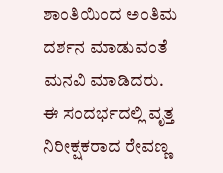ಶಾಂತಿಯಿಂದ ಅಂತಿಮ ದರ್ಶನ ಮಾಡುವಂತೆ ಮನವಿ ಮಾಡಿದರು.
ಈ ಸಂದರ್ಭದಲ್ಲಿ ವೃತ್ತ ನಿರೀಕ್ಷಕರಾದ ರೇವಣ್ಣ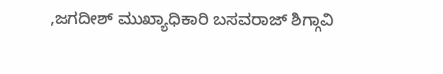,ಜಗದೀಶ್ ಮುಖ್ಯಾಧಿಕಾರಿ ಬಸವರಾಜ್ ಶಿಗ್ಗಾವಿ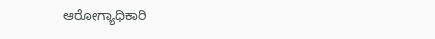ಆರೋಗ್ಯಾಧಿಕಾರಿ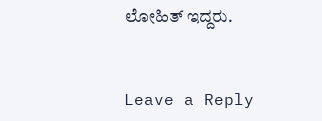ಲೋಹಿತ್ ಇದ್ದರು.


Leave a Reply